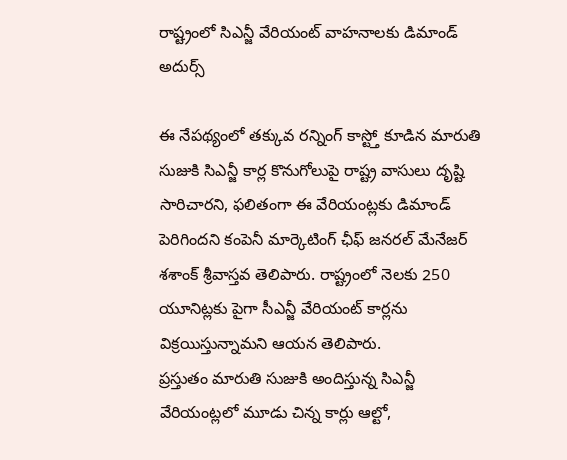రాష్ట్రంలో సిఎన్జీ వేరియంట్ వాహనాలకు డిమాండ్ అదుర్స్

ఈ నేపథ్యంలో తక్కువ రన్నింగ్ కాస్ట్తో కూడిన మారుతి సుజుకి సిఎన్జీ కార్ల కొనుగోలుపై రాష్ట్ర వాసులు దృష్టి సారిచారని, ఫలితంగా ఈ వేరియంట్లకు డిమాండ్ పెరిగిందని కంపెనీ మార్కెటింగ్ ఛీఫ్ జనరల్ మేనేజర్ శశాంక్ శ్రీవాస్తవ తెలిపారు. రాష్ట్రంలో నెలకు 250 యూనిట్లకు పైగా సీఎన్జీ వేరియంట్ కార్లను విక్రయిస్తున్నామని ఆయన తెలిపారు.
ప్రస్తుతం మారుతి సుజుకి అందిస్తున్న సిఎన్జీ వేరియంట్లలో మూడు చిన్న కార్లు ఆల్టో,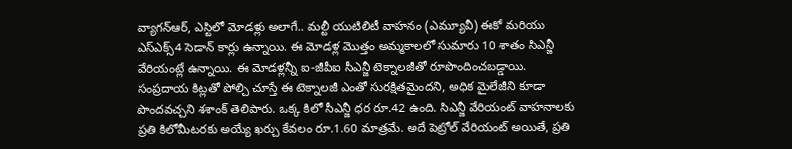వ్యాగన్ఆర్, ఎస్టిలో మోడళ్లు అలాగే.. మల్టీ యుటిలిటీ వాహనం (ఎమ్యూవీ) ఈకో మరియు ఎస్ఎక్స్4 సెడాన్ కార్లు ఉన్నాయి. ఈ మోడళ్ల మొత్తం అమ్మకాలలో సుమారు 10 శాతం సిఎన్జీ వేరియంట్లే ఉన్నాయి. ఈ మోడళ్లన్నీ ఐ-జీపీఐ సీఎన్జీ టెక్నాలజీతో రూపొందించబడ్డాయి.
సంప్రదాయ కిట్లతో పోల్చి చూస్తే ఈ టెక్నాలజీ ఎంతో సురక్షితమైందని, అధిక మైలేజీని కూడా పొందవచ్చని శశాంక్ తెలిపారు. ఒక్క కిలో సీఎన్జీ ధర రూ.42 ఉంది. సిఎన్జీ వేరియంట్ వాహనాలకు ప్రతి కిలోమీటరకు అయ్యే ఖర్చు కేవలం రూ.1.60 మాత్రమే. అదే పెట్రోల్ వేరియంట్ అయితే, ప్రతి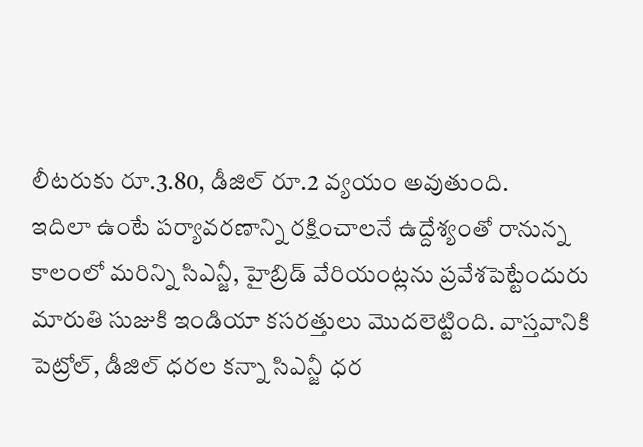లీటరుకు రూ.3.80, డీజిల్ రూ.2 వ్యయం అవుతుంది.
ఇదిలా ఉంటే పర్యావరణాన్ని రక్షించాలనే ఉద్దేశ్యంతో రానున్న కాలంలో మరిన్ని సిఎన్జీ, హైబ్రిడ్ వేరియంట్లను ప్రవేశపెట్టేందురు మారుతి సుజుకి ఇండియా కసరత్తులు మొదలెట్టింది. వాస్తవానికి పెట్రోల్, డీజిల్ ధరల కన్నా సిఎన్జీ ధర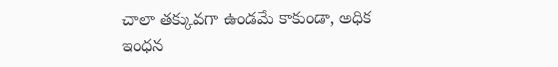చాలా తక్కువగా ఉండమే కాకుండా, అధిక ఇంధన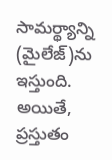సామర్థ్యాన్ని (మైలేజ్)ను ఇస్తుంది. అయితే, ప్రస్తుతం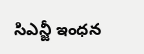సిఎన్జీ ఇంధన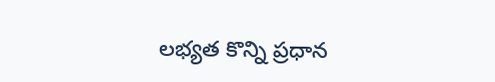లభ్యత కొన్ని ప్రధాన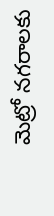మెట్రో నగరాలకు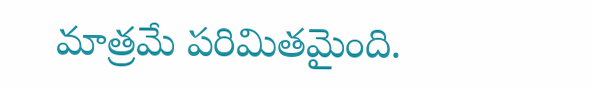మాత్రమే పరిమితమైంది.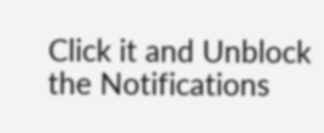Click it and Unblock the Notifications